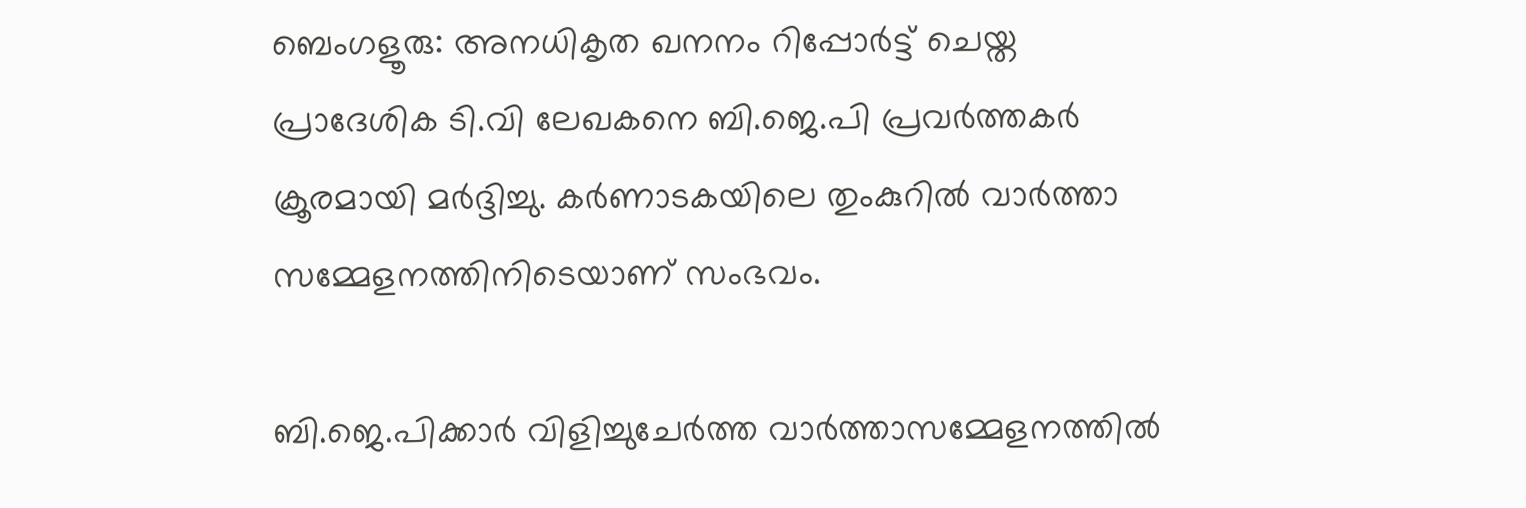ബെംഗളൂരു: അനധികൃത ഖനനം റിപ്പോര്‍ട്ട് ചെയ്ത പ്രാദേശിക ടി.വി ലേഖകനെ ബി.ജെ.പി പ്രവര്‍ത്തകര്‍ ക്രൂരമായി മര്‍ദ്ദിച്ചു. കര്‍ണാടകയിലെ തുംകുറില്‍ വാര്‍ത്താ സമ്മേളനത്തിനിടെയാണ് സംഭവം.

ബി.ജെ.പിക്കാര്‍ വിളിച്ചുചേര്‍ത്ത വാര്‍ത്താസമ്മേളനത്തില്‍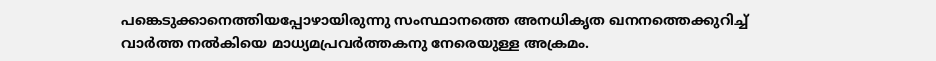പങ്കെടുക്കാനെത്തിയപ്പോഴായിരുന്നു സംസ്ഥാനത്തെ അനധികൃത ഖനനത്തെക്കുറിച്ച് വാര്‍ത്ത നല്‍കിയെ മാധ്യമപ്രവര്‍ത്തകനു നേരെയുള്ള അക്രമം.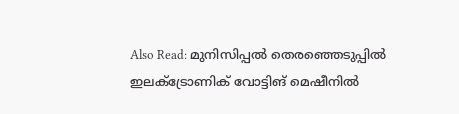Also Read: മുനിസിപ്പല്‍ തെരഞ്ഞെടുപ്പില്‍ ഇലക്ട്രോണിക് വോട്ടിങ് മെഷീനില്‍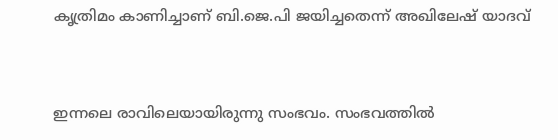കൃത്രിമം കാണിച്ചാണ് ബി.ജെ.പി ജയിച്ചതെന്ന് അഖിലേഷ് യാദവ്


ഇന്നലെ രാവിലെയായിരുന്നു സംഭവം. സംഭവത്തില്‍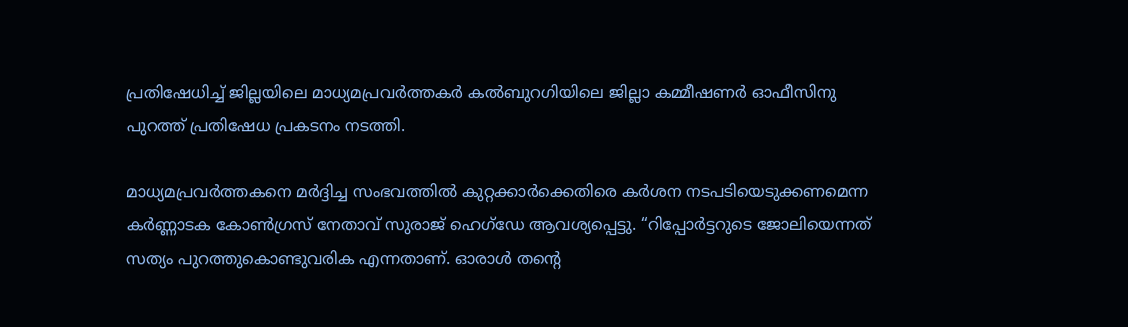പ്രതിഷേധിച്ച് ജില്ലയിലെ മാധ്യമപ്രവര്‍ത്തകര്‍ കല്‍ബുറഗിയിലെ ജില്ലാ കമ്മീഷണര്‍ ഓഫീസിനു പുറത്ത് പ്രതിഷേധ പ്രകടനം നടത്തി.

മാധ്യമപ്രവര്‍ത്തകനെ മര്‍ദ്ദിച്ച സംഭവത്തില്‍ കുറ്റക്കാര്‍ക്കെതിരെ കര്‍ശന നടപടിയെടുക്കണമെന്ന കര്‍ണ്ണാടക കോണ്‍ഗ്രസ് നേതാവ് സുരാജ് ഹെഗ്‌ഡേ ആവശ്യപ്പെട്ടു. “റിപ്പോര്‍ട്ടറുടെ ജോലിയെന്നത് സത്യം പുറത്തുകൊണ്ടുവരിക എന്നതാണ്. ഓരാള്‍ തന്റെ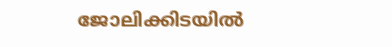ജോലിക്കിടയില്‍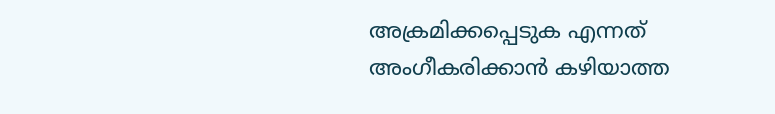അക്രമിക്കപ്പെടുക എന്നത് അംഗീകരിക്കാന്‍ കഴിയാത്ത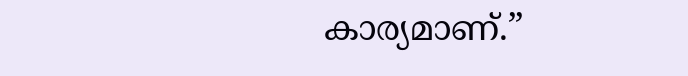കാര്യമാണ്.”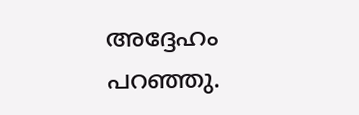അദ്ദേഹം പറഞ്ഞു.